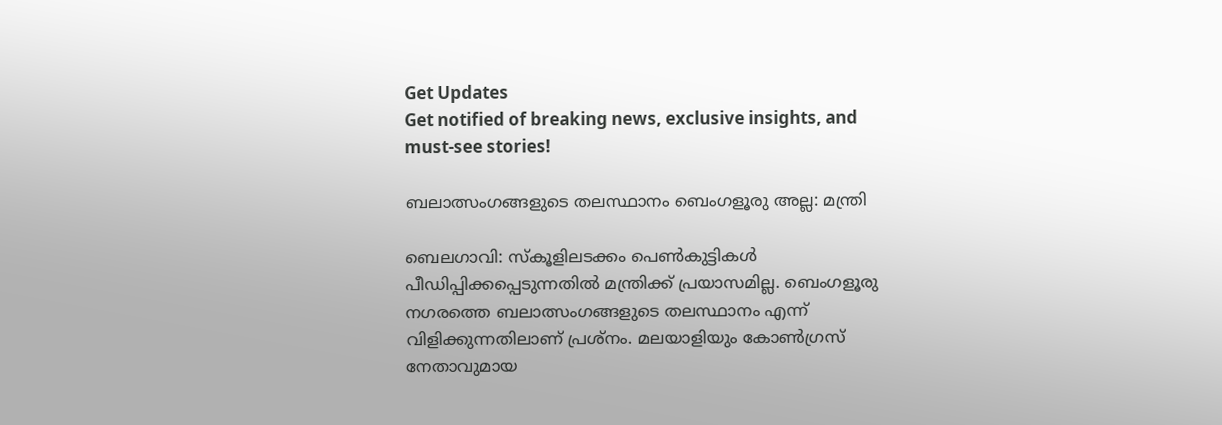Get Updates
Get notified of breaking news, exclusive insights, and must-see stories!

ബലാത്സംഗങ്ങളുടെ തലസ്ഥാനം ബെംഗളൂരു അല്ല: മന്ത്രി

ബെലഗാവി: സ്‌കൂളിലടക്കം പെണ്‍കുട്ടികള്‍ പീഡിപ്പിക്കപ്പെടുന്നതില്‍ മന്ത്രിക്ക് പ്രയാസമില്ല. ബെംഗളൂരു നഗരത്തെ ബലാത്സംഗങ്ങളുടെ തലസ്ഥാനം എന്ന് വിളിക്കുന്നതിലാണ് പ്രശ്‌നം. മലയാളിയും കോണ്‍ഗ്രസ് നേതാവുമായ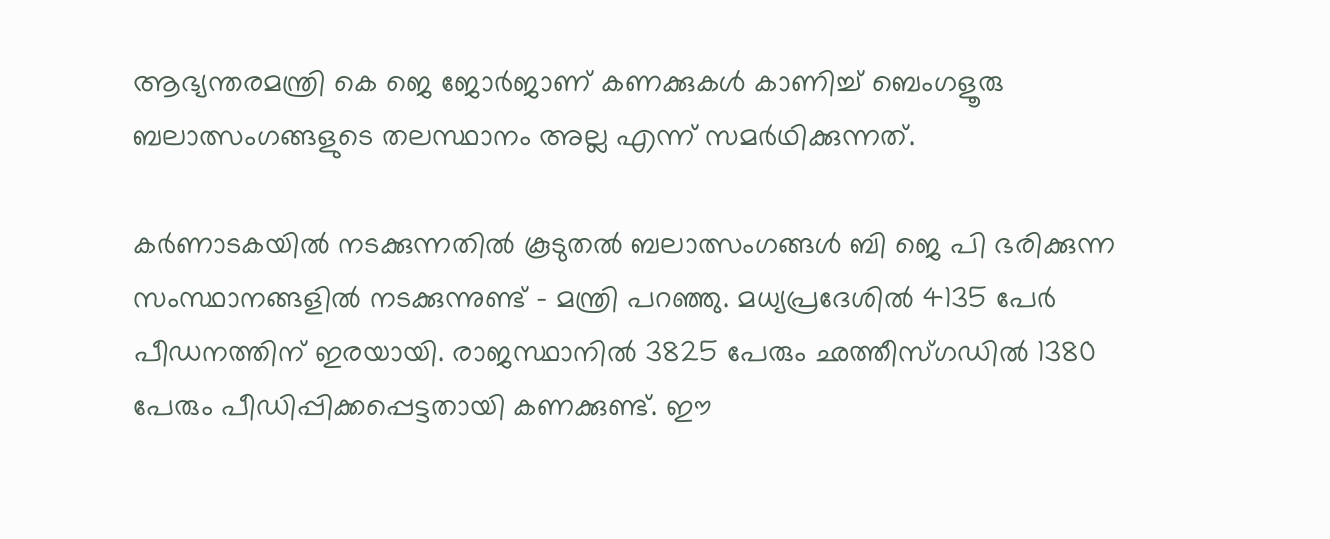ആഭ്യന്തരമന്ത്രി കെ ജെ ജോര്‍ജാണ് കണക്കുകള്‍ കാണിച്ച് ബെംഗളൂരു ബലാത്സംഗങ്ങളുടെ തലസ്ഥാനം അല്ല എന്ന് സമര്‍ഥിക്കുന്നത്.

കര്‍ണാടകയില്‍ നടക്കുന്നതില്‍ കൂടുതല്‍ ബലാത്സംഗങ്ങള്‍ ബി ജെ പി ഭരിക്കുന്ന സംസ്ഥാനങ്ങളില്‍ നടക്കുന്നുണ്ട് - മന്ത്രി പറഞ്ഞു. മധ്യപ്രദേശില്‍ 4135 പേര്‍ പീഡനത്തിന് ഇരയായി. രാജസ്ഥാനില്‍ 3825 പേരും ഛത്തീസ്ഗഡില്‍ 1380 പേരും പീഡിപ്പിക്കപ്പെട്ടതായി കണക്കുണ്ട്. ഈ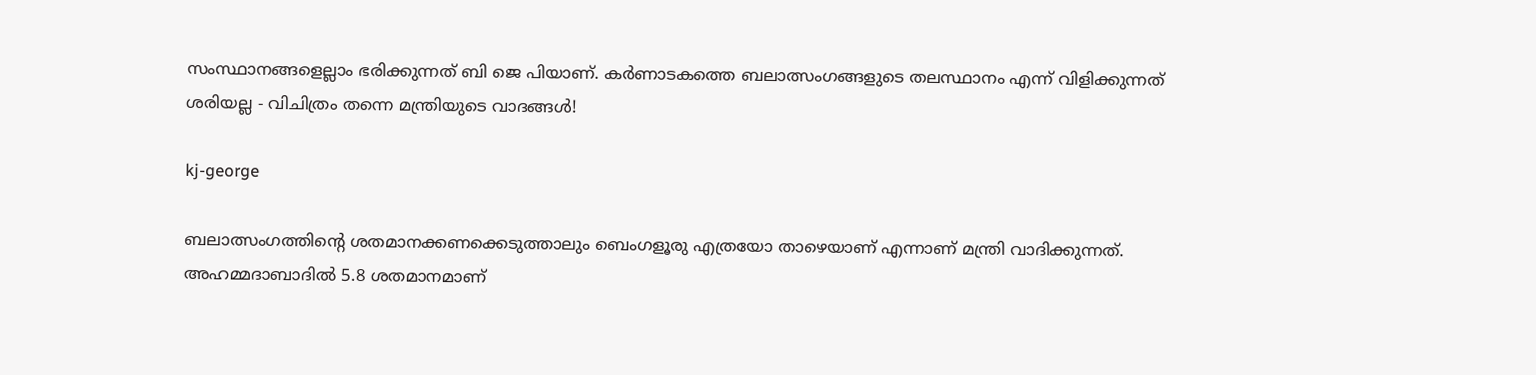സംസ്ഥാനങ്ങളെല്ലാം ഭരിക്കുന്നത് ബി ജെ പിയാണ്. കര്‍ണാടകത്തെ ബലാത്സംഗങ്ങളുടെ തലസ്ഥാനം എന്ന് വിളിക്കുന്നത് ശരിയല്ല - വിചിത്രം തന്നെ മന്ത്രിയുടെ വാദങ്ങള്‍!

kj-george

ബലാത്സംഗത്തിന്റെ ശതമാനക്കണക്കെടുത്താലും ബെംഗളൂരു എത്രയോ താഴെയാണ് എന്നാണ് മന്ത്രി വാദിക്കുന്നത്. അഹമ്മദാബാദില്‍ 5.8 ശതമാനമാണ്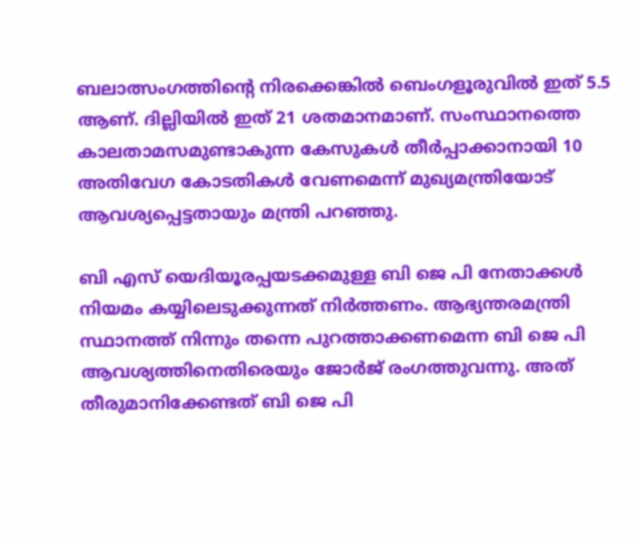ബലാത്സംഗത്തിന്റെ നിരക്കെങ്കില്‍ ബെംഗളൂരുവില്‍ ഇത് 5.5 ആണ്. ദില്ലിയില്‍ ഇത് 21 ശതമാനമാണ്. സംസ്ഥാനത്തെ കാലതാമസമുണ്ടാകുന്ന കേസുകള്‍ തീര്‍പ്പാക്കാനായി 10 അതിവേഗ കോടതികള്‍ വേണമെന്ന് മുഖ്യമന്ത്രിയോട് ആവശ്യപ്പെട്ടതായും മന്ത്രി പറഞ്ഞു.

ബി എസ് യെദിയൂരപ്പയടക്കമുള്ള ബി ജെ പി നേതാക്കള്‍ നിയമം കയ്യിലെടുക്കുന്നത് നിര്‍ത്തണം. ആഭ്യന്തരമന്ത്രി സ്ഥാനത്ത് നിന്നും തന്നെ പുറത്താക്കണമെന്ന ബി ജെ പി ആവശ്യത്തിനെതിരെയും ജോര്‍ജ് രംഗത്തുവന്നു. അത് തീരുമാനിക്കേണ്ടത് ബി ജെ പി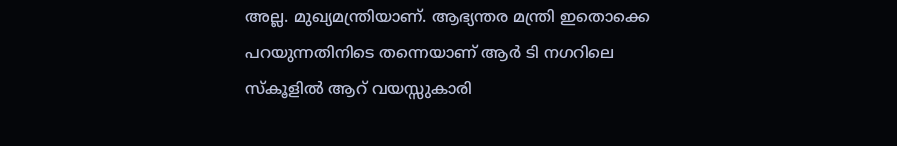അല്ല. മുഖ്യമന്ത്രിയാണ്. ആഭ്യന്തര മന്ത്രി ഇതൊക്കെ പറയുന്നതിനിടെ തന്നെയാണ് ആര്‍ ടി നഗറിലെ സ്‌കൂളില്‍ ആറ് വയസ്സുകാരി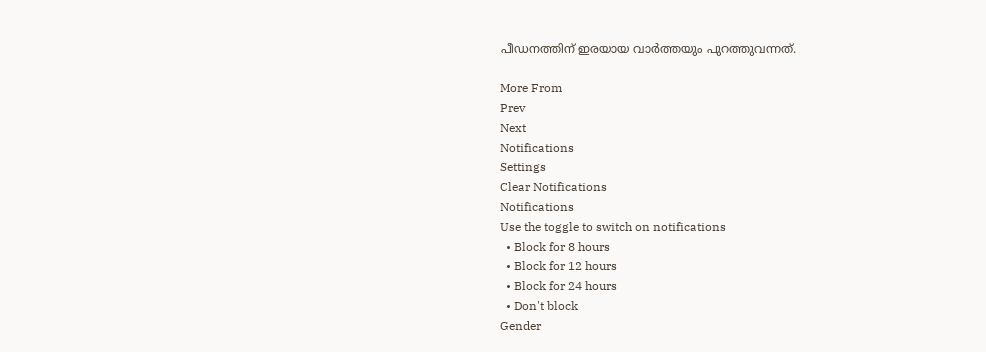പീഡനത്തിന് ഇരയായ വാര്‍ത്തയും പുറത്തുവന്നത്.

More From
Prev
Next
Notifications
Settings
Clear Notifications
Notifications
Use the toggle to switch on notifications
  • Block for 8 hours
  • Block for 12 hours
  • Block for 24 hours
  • Don't block
Gender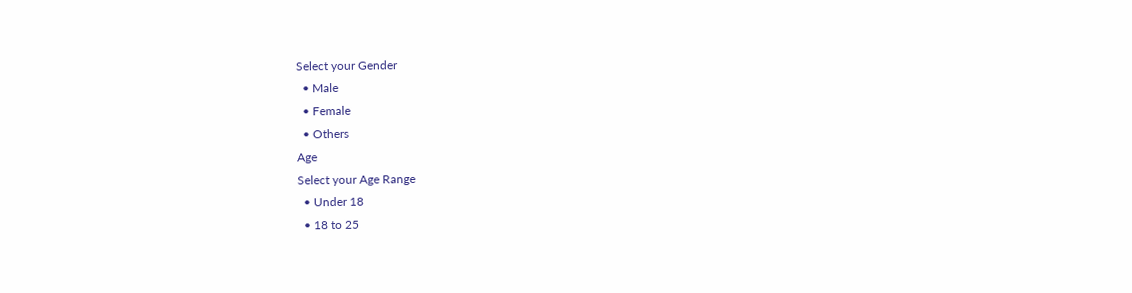Select your Gender
  • Male
  • Female
  • Others
Age
Select your Age Range
  • Under 18
  • 18 to 25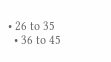• 26 to 35
  • 36 to 45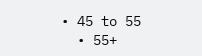• 45 to 55
  • 55+